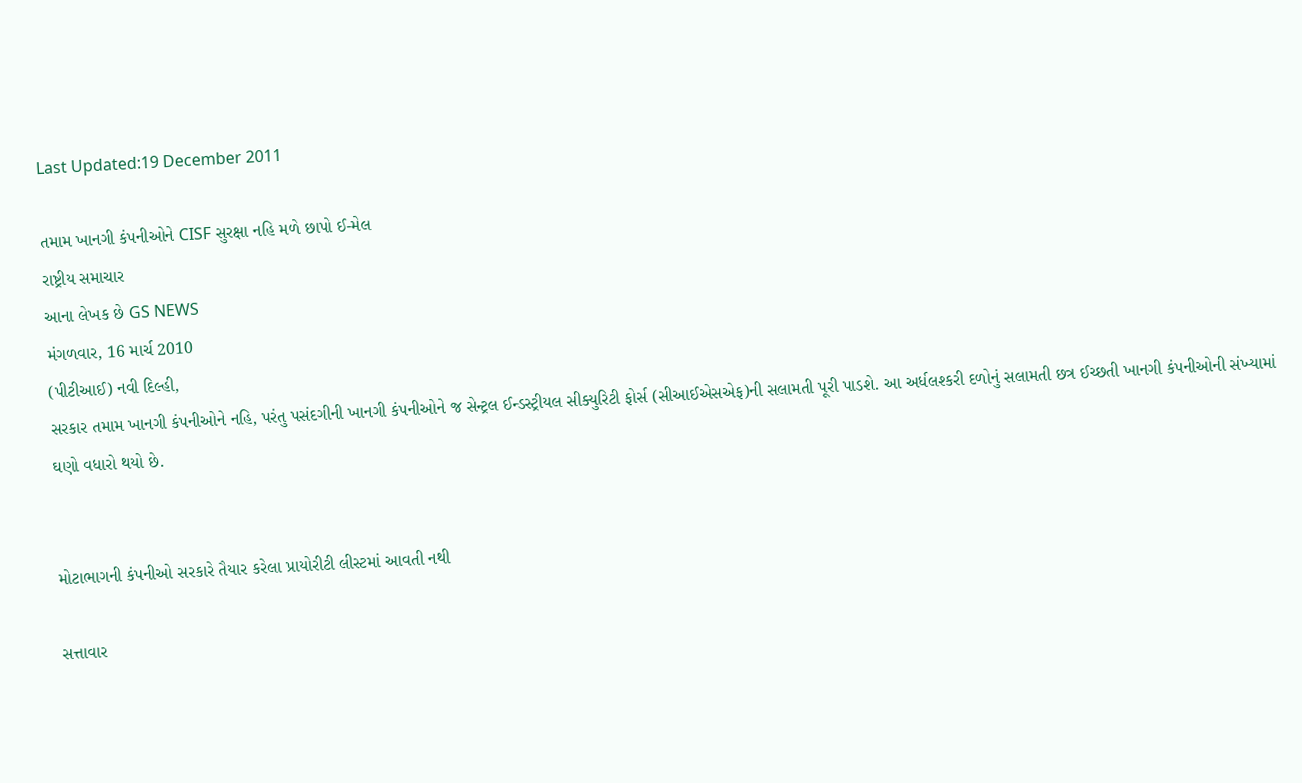Last Updated:19 December 2011

તમામ ખાનગી કંપનીઓને CISF સુરક્ષા નહિ મળે છાપો ઈ-મેલ
રાષ્ટ્રીય સમાચાર
આના લેખક છે GS NEWS
મંગળવાર, 16 માર્ચ 2010
(પીટીઆઈ) નવી દિલ્હી,
સરકાર તમામ ખાનગી કંપનીઓને નહિ, પરંતુ પસંદગીની ખાનગી કંપનીઓને જ સેન્ટ્રલ ઈન્ડસ્ટ્રીયલ સીક્યુરિટી ફોર્સ (સીઆઈએસએફ)ની સલામતી પૂરી પાડશે. આ અર્ધલશ્કરી દળોનું સલામતી છત્ર ઈચ્છતી ખાનગી કંપનીઓની સંખ્યામાં ઘણો વધારો થયો છે.


મોટાભાગની કંપનીઓ સરકારે તૈયાર કરેલા પ્રાયોરીટી લીસ્ટમાં આવતી નથી

સત્તાવાર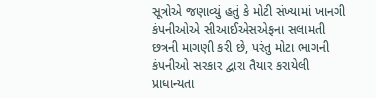સૂત્રોએ જણાવ્યું હતું કે મોટી સંખ્યામાં ખાનગી કંપનીઓએ સીઆઈએસએફના સલામતી છત્રની માગણી કરી છે, પરંતુ મોટા ભાગની કંપનીઓ સરકાર દ્વારા તૈયાર કરાયેલી પ્રાધાન્યતા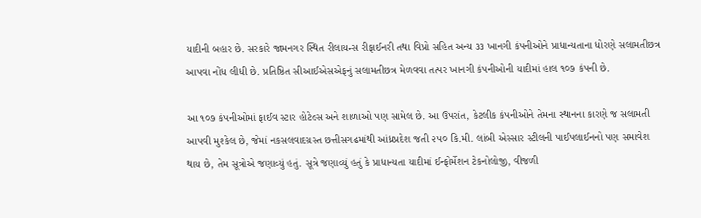યાદીની બહાર છે. સરકારે જામનગર સ્થિત રીલાયન્સ રીફાઈનરી તથા વિપ્રો સહિત અન્ય ૩૩ ખાનગી કંપનીઓને પ્રાધાન્યતાના ધોરણે સલામતીછત્ર આપવા નોંધ લીધી છે. પ્રતિષ્ઠિત સીઆઈએસએફનું સલામતીછત્ર મેળવવા તત્પર ખાનગી કંપનીઓની યાદીમાં હાલ ૧૦૭ કંપની છે.

આ ૧૦૭ કંપનીઓમાં ફાઈવ સ્ટાર હોટેલ્સ અને શાળાઓ પણ સામેલ છે. આ ઉપરાંત, કેટલીક કંપનીઓને તેમના સ્થાનના કારણે જ સલામતી આપવી મુશ્કેલ છે, જેમાં નકસલવાદગ્રસ્ત છત્તીસગઢમાંથી આંધ્રપ્રદેશ જતી ૨૫૦ કિ.મી. લાંબી એસ્સાર સ્ટીલની પાઈપલાઈનનો પણ સમાવેશ થાય છે, તેમ સૂત્રોએ જણાવ્યું હતું. સૂત્રે જણાવ્યું હતું કે પ્રાધાન્યતા યાદીમાં ઈન્ફોર્મેશન ટેકનોલોજી, વીજળી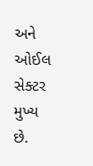અને ઓઈલ સેક્ટર મુખ્ય છે.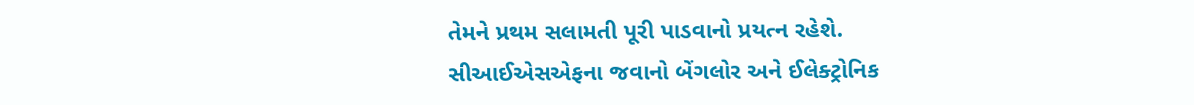તેમને પ્રથમ સલામતી પૂરી પાડવાનો પ્રયત્ન રહેશે. સીઆઈએસએફના જવાનો બેંગલોર અને ઈલેક્ટ્રોનિક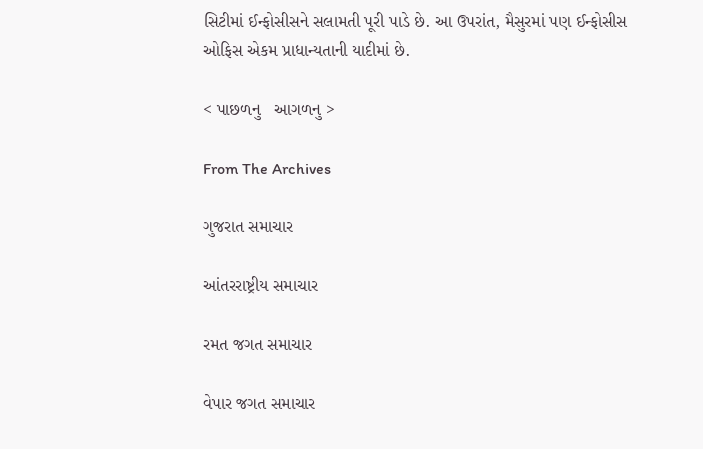સિટીમાં ઈન્ફોસીસને સલામતી પૂરી પાડે છે. આ ઉપરાંત, મૈસુરમાં પણ ઈન્ફોસીસ ઓફિસ એકમ પ્રાધાન્યતાની યાદીમાં છે.

< પાછળનુ   આગળનુ >

From The Archives

ગુજરાત સમાચાર

આંતરરાષ્ટ્રીય સમાચાર

રમત જગત સમાચાર

વેપાર જગત સમાચાર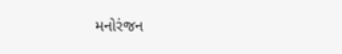મનોરંજન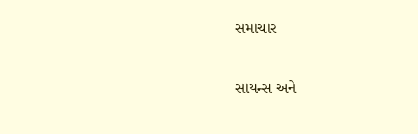સમાચાર

સાયન્સ અને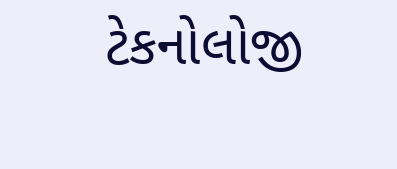ટેકનોલોજી